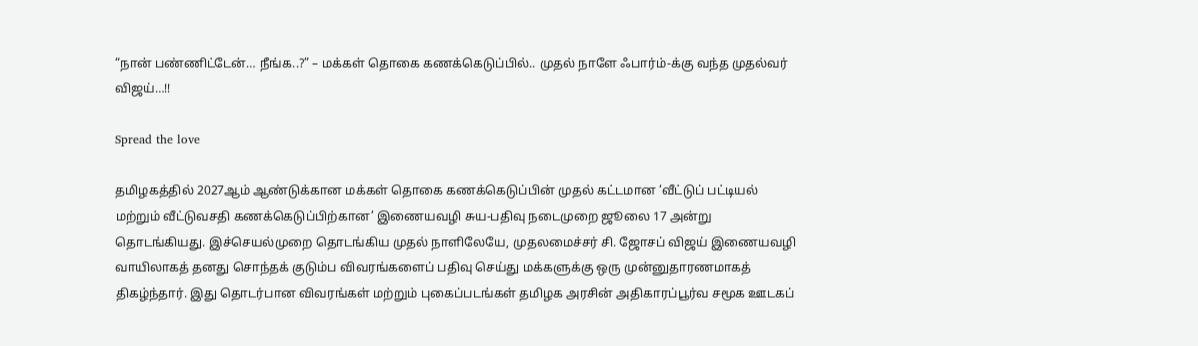“நான் பண்ணிட்டேன்… நீங்க..?” – மக்கள் தொகை கணக்கெடுப்பில்.. முதல் நாளே ஃபார்ம்-க்கு வந்த முதல்வர் விஜய்…!!

Spread the love

தமிழகத்தில் 2027ஆம் ஆண்டுக்கான மக்கள் தொகை கணக்கெடுப்பின் முதல் கட்டமான ‘வீட்டுப் பட்டியல் மற்றும் வீட்டுவசதி கணக்கெடுப்பிற்கான’ இணையவழி சுய-பதிவு நடைமுறை ஜூலை 17 அன்று தொடங்கியது. இச்செயல்முறை தொடங்கிய முதல் நாளிலேயே, முதலமைச்சர் சி. ஜோசப் விஜய் இணையவழி வாயிலாகத் தனது சொந்தக் குடும்ப விவரங்களைப் பதிவு செய்து மக்களுக்கு ஒரு முன்னுதாரணமாகத் திகழ்ந்தார். இது தொடர்பான விவரங்கள் மற்றும் புகைப்படங்கள் தமிழக அரசின் அதிகாரப்பூர்வ சமூக ஊடகப்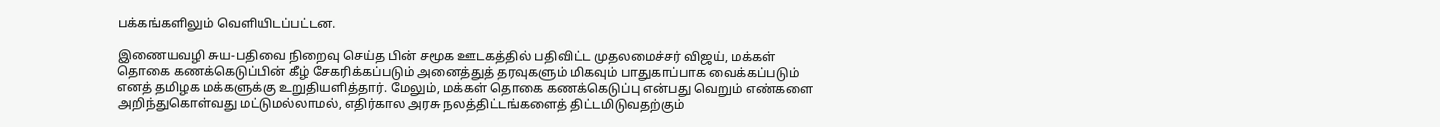பக்கங்களிலும் வெளியிடப்பட்டன.

இணையவழி சுய-பதிவை நிறைவு செய்த பின் சமூக ஊடகத்தில் பதிவிட்ட முதலமைச்சர் விஜய், மக்கள் தொகை கணக்கெடுப்பின் கீழ் சேகரிக்கப்படும் அனைத்துத் தரவுகளும் மிகவும் பாதுகாப்பாக வைக்கப்படும் எனத் தமிழக மக்களுக்கு உறுதியளித்தார். மேலும், மக்கள் தொகை கணக்கெடுப்பு என்பது வெறும் எண்களை அறிந்துகொள்வது மட்டுமல்லாமல், எதிர்கால அரசு நலத்திட்டங்களைத் திட்டமிடுவதற்கும்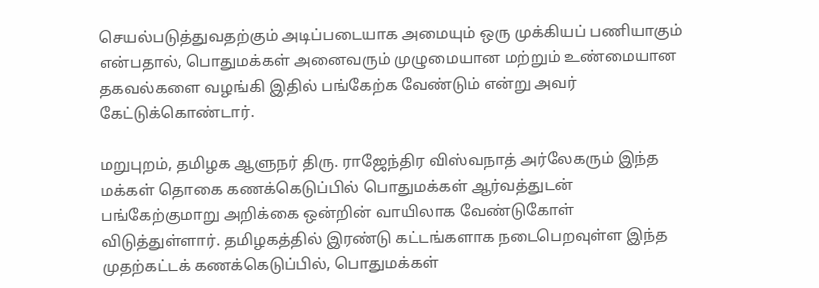செயல்படுத்துவதற்கும் அடிப்படையாக அமையும் ஒரு முக்கியப் பணியாகும் என்பதால், பொதுமக்கள் அனைவரும் முழுமையான மற்றும் உண்மையான தகவல்களை வழங்கி இதில் பங்கேற்க வேண்டும் என்று அவர் கேட்டுக்கொண்டார்.

மறுபுறம், தமிழக ஆளுநர் திரு. ராஜேந்திர விஸ்வநாத் அர்லேகரும் இந்த மக்கள் தொகை கணக்கெடுப்பில் பொதுமக்கள் ஆர்வத்துடன் பங்கேற்குமாறு அறிக்கை ஒன்றின் வாயிலாக வேண்டுகோள் விடுத்துள்ளார். தமிழகத்தில் இரண்டு கட்டங்களாக நடைபெறவுள்ள இந்த முதற்கட்டக் கணக்கெடுப்பில், பொதுமக்கள்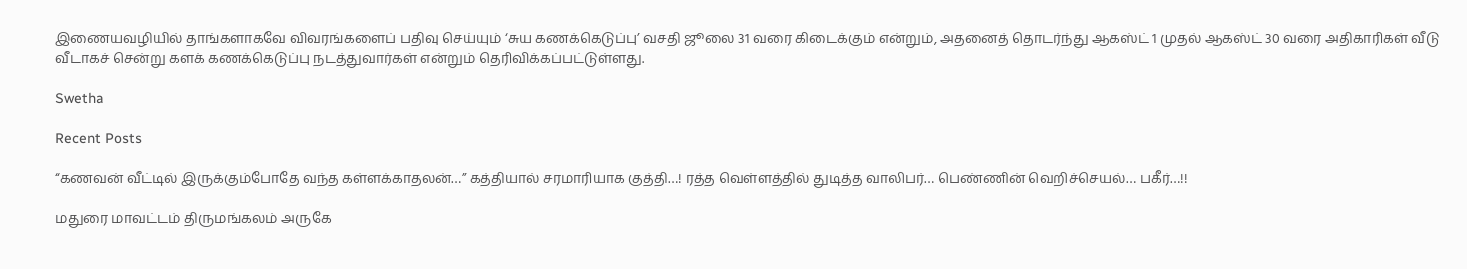இணையவழியில் தாங்களாகவே விவரங்களைப் பதிவு செய்யும் ‘சுய கணக்கெடுப்பு’ வசதி ஜூலை 31 வரை கிடைக்கும் என்றும், அதனைத் தொடர்ந்து ஆகஸ்ட் 1 முதல் ஆகஸ்ட் 30 வரை அதிகாரிகள் வீடு வீடாகச் சென்று களக் கணக்கெடுப்பு நடத்துவார்கள் என்றும் தெரிவிக்கப்பட்டுள்ளது.

Swetha

Recent Posts

“கணவன் வீட்டில் இருக்கும்போதே வந்த கள்ளக்காதலன்…” கத்தியால் சரமாரியாக குத்தி…! ரத்த வெள்ளத்தில் துடித்த வாலிபர்… பெண்ணின் வெறிச்செயல்… பகீர்…!!

மதுரை மாவட்டம் திருமங்கலம் அருகே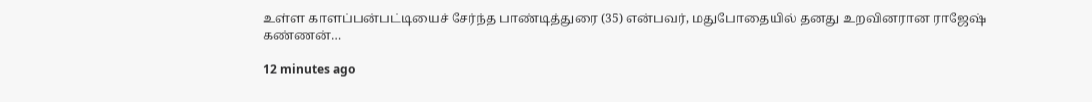உள்ள காளப்பன்பட்டியைச் சேர்ந்த பாண்டித்துரை (35) என்பவர், மதுபோதையில் தனது உறவினரான ராஜேஷ் கண்ணன்…

12 minutes ago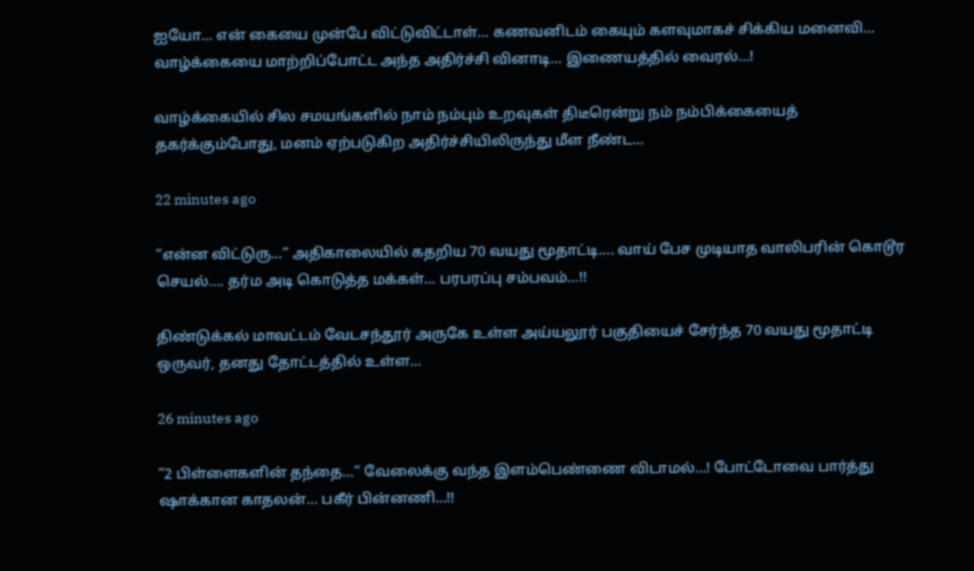ஐயோ… என் கையை முன்பே விட்டுவிட்டாள்… கணவனிடம் கையும் களவுமாகச் சிக்கிய மனைவி… வாழ்க்கையை மாற்றிப்போட்ட அந்த அதிர்ச்சி வினாடி… இணையத்தில் வைரல்…!

வாழ்க்கையில் சில சமயங்களில் நாம் நம்பும் உறவுகள் திடீரென்று நம் நம்பிக்கையைத் தகர்க்கும்போது, மனம் ஏற்படுகிற அதிர்ச்சியிலிருந்து மீள நீண்ட…

22 minutes ago

“என்ன விட்டுரு…” அதிகாலையில் கதறிய 70 வயது மூதாட்டி…. வாய் பேச முடியாத வாலிபரின் கொடூர செயல்…. தர்ம அடி கொடுத்த மக்கள்… பரபரப்பு சம்பவம்…!!

திண்டுக்கல் மாவட்டம் வேடசந்தூர் அருகே உள்ள அய்யலூர் பகுதியைச் சேர்ந்த 70 வயது மூதாட்டி ஒருவர், தனது தோட்டத்தில் உள்ள…

26 minutes ago

“2 பிள்ளைகளின் தந்தை…” வேலைக்கு வந்த இளம்பெண்ணை விடாமல்…! போட்டோவை பார்த்து ஷாக்கான காதலன்… பகீர் பின்னணி…!!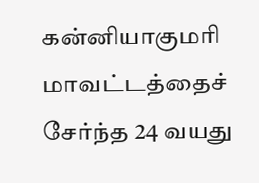கன்னியாகுமரி மாவட்டத்தைச் சேர்ந்த 24 வயது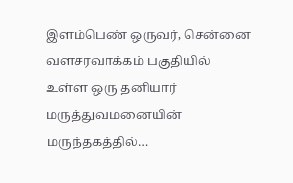இளம்பெண் ஒருவர், சென்னை வளசரவாக்கம் பகுதியில் உள்ள ஒரு தனியார் மருத்துவமனையின் மருந்தகத்தில்…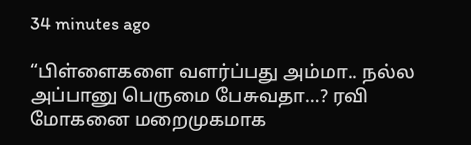34 minutes ago

“பிள்ளைகளை வளர்ப்பது அம்மா.. நல்ல அப்பானு பெருமை பேசுவதா…? ரவி மோகனை மறைமுகமாக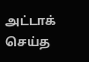அட்டாக் செய்த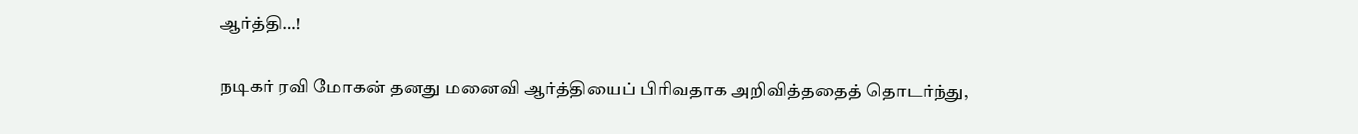ஆர்த்தி…!

நடிகர் ரவி மோகன் தனது மனைவி ஆர்த்தியைப் பிரிவதாக அறிவித்ததைத் தொடர்ந்து,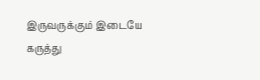இருவருக்கும் இடையே கருத்து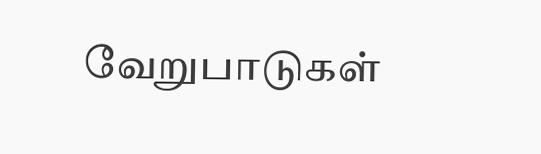வேறுபாடுகள்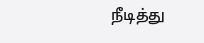நீடித்து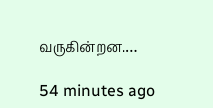வருகின்றன.…

54 minutes ago